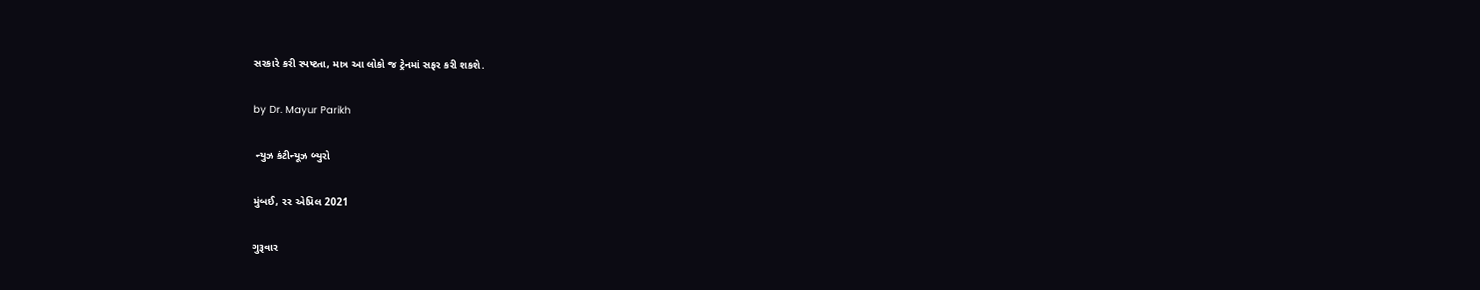સરકારે કરી સ્પષ્ટતા, માત્ર આ લોકો જ ટ્રેનમાં સફર કરી શકશે.

by Dr. Mayur Parikh

 ન્યુઝ કંટીન્યૂઝ બ્યુરો

મુંબઈ, ૨૨ એપ્રિલ 2021

ગુરૂવાર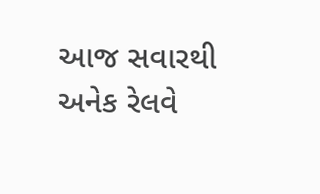આજ સવારથી અનેક રેલવે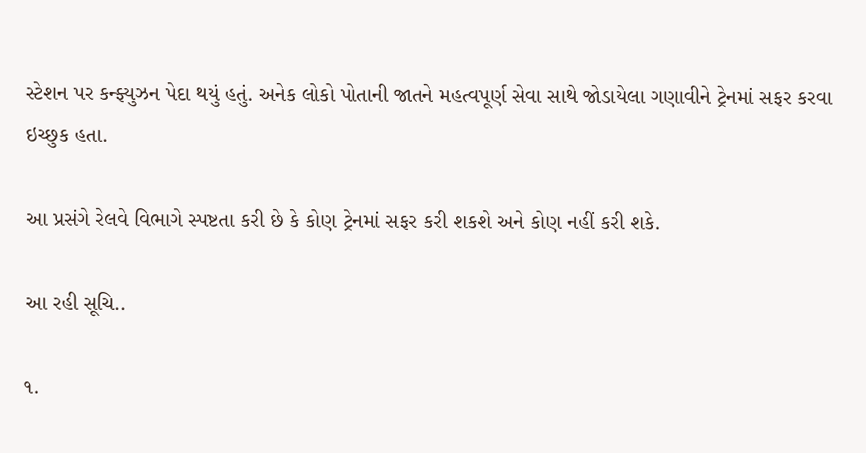સ્ટેશન પર કન્ફ્યુઝન પેદા થયું હતું. અનેક લોકો પોતાની જાતને મહત્વપૂર્ણ સેવા સાથે જોડાયેલા ગણાવીને ટ્રેનમાં સફર કરવા ઇચ્છુક હતા.

આ પ્રસંગે રેલવે વિભાગે સ્પષ્ટતા કરી છે કે કોણ ટ્રેનમાં સફર કરી શકશે અને કોણ નહીં કરી શકે.

આ રહી સૂચિ..

૧.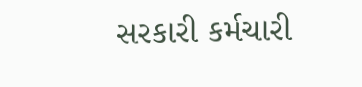સરકારી કર્મચારી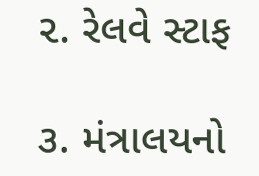૨. રેલવે સ્ટાફ

૩. મંત્રાલયનો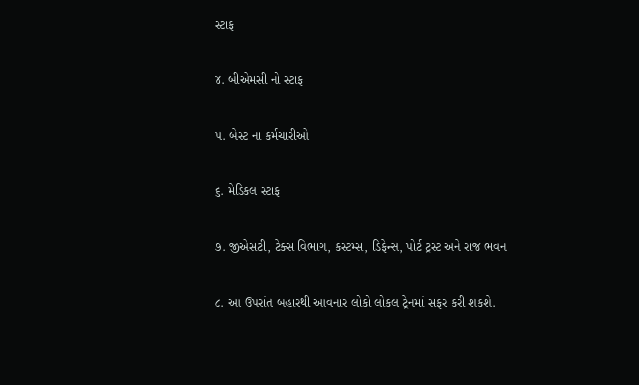સ્ટાફ

૪. બીએમસી નો સ્ટાફ

૫. બેસ્ટ ના કર્મચારીઓ

૬. મેડિકલ સ્ટાફ

૭. જીએસટી, ટેક્સ વિભાગ, કસ્ટમ્સ, ડિફેન્સ, પોર્ટ ટ્રસ્ટ અને રાજ ભવન

૮. આ ઉપરાંત બહારથી આવનાર લોકો લોકલ ટ્રેનમાં સફર કરી શકશે.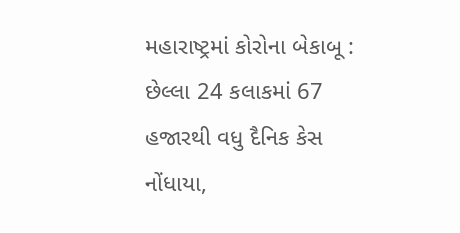મહારાષ્ટ્રમાં કોરોના બેકાબૂ : છેલ્લા 24 કલાકમાં 67 હજારથી વધુ દૈનિક કેસ નોંધાયા,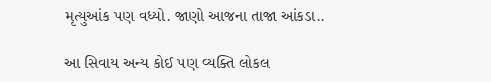મૃત્યુઆંક પણ વધ્યો. જાણો આજના તાજા આંકડા..

આ સિવાય અન્ય કોઈ પણ વ્યક્તિ લોકલ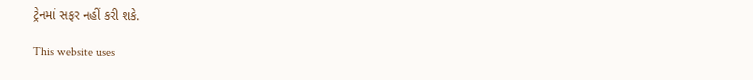ટ્રેનમાં સફર નહીં કરી શકે.

This website uses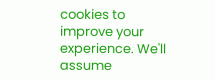cookies to improve your experience. We'll assume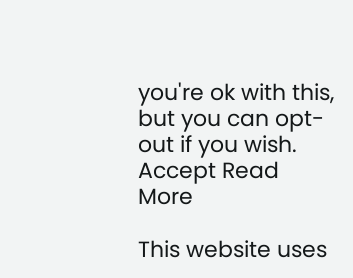you're ok with this, but you can opt-out if you wish. Accept Read More

This website uses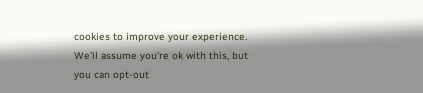cookies to improve your experience. We'll assume you're ok with this, but you can opt-out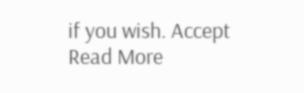if you wish. Accept Read More